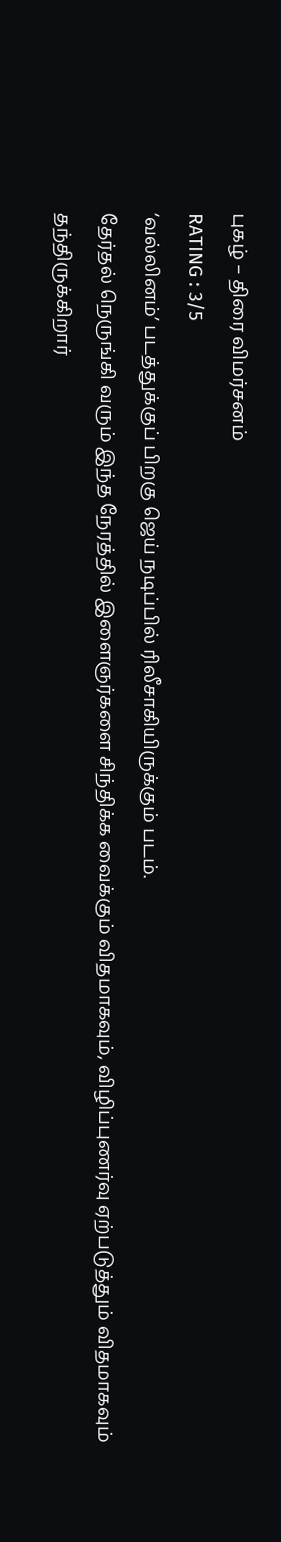புகழ் – திரை விமர்சனம்
RATING : 3/5
‘வல்லினம்’ படத்துக்குப் பிறகு ஜெய் நடிப்பில் ரிலீசாகியிருக்கும் படம்.
தேர்தல் நெருங்கி வரும் இந்த நேரத்தில் இளைஞர்களை சிந்திக்க வைக்கும் விதமாகவும், விழிப்புணர்வு ஏற்படுத்தும் விதமாகவும் தந்திருக்கிறார்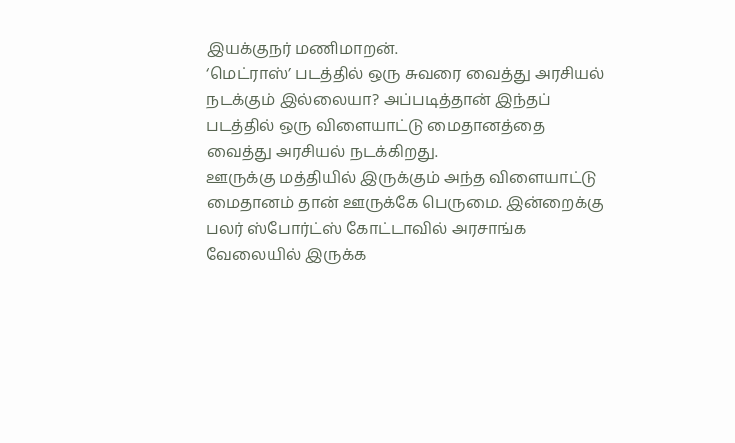இயக்குநர் மணிமாறன்.
‘மெட்ராஸ்’ படத்தில் ஒரு சுவரை வைத்து அரசியல் நடக்கும் இல்லையா? அப்படித்தான் இந்தப் படத்தில் ஒரு விளையாட்டு மைதானத்தை வைத்து அரசியல் நடக்கிறது.
ஊருக்கு மத்தியில் இருக்கும் அந்த விளையாட்டு மைதானம் தான் ஊருக்கே பெருமை. இன்றைக்கு பலர் ஸ்போர்ட்ஸ் கோட்டாவில் அரசாங்க வேலையில் இருக்க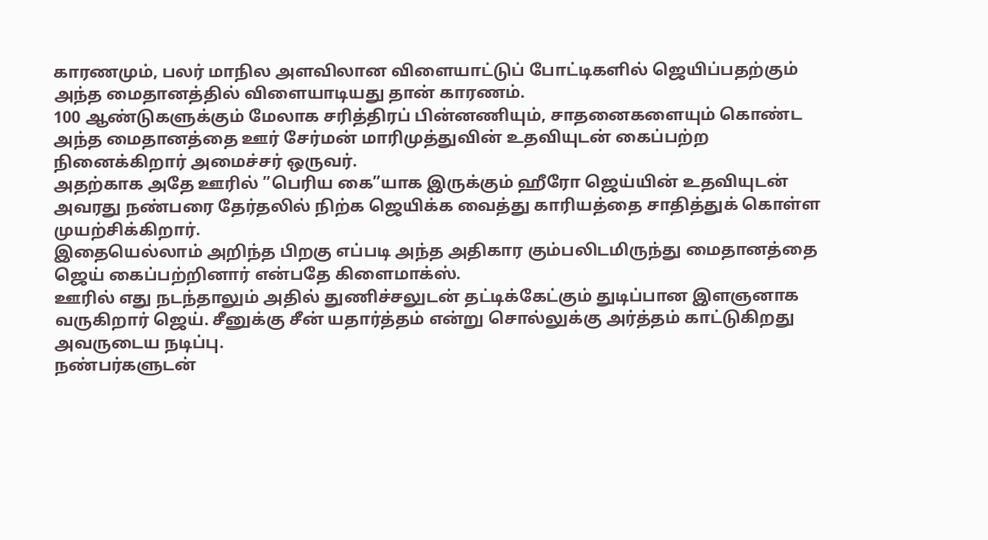காரணமும், பலர் மாநில அளவிலான விளையாட்டுப் போட்டிகளில் ஜெயிப்பதற்கும் அந்த மைதானத்தில் விளையாடியது தான் காரணம்.
100 ஆண்டுகளுக்கும் மேலாக சரித்திரப் பின்னணியும், சாதனைகளையும் கொண்ட அந்த மைதானத்தை ஊர் சேர்மன் மாரிமுத்துவின் உதவியுடன் கைப்பற்ற நினைக்கிறார் அமைச்சர் ஒருவர்.
அதற்காக அதே ஊரில் ”பெரிய கை”யாக இருக்கும் ஹீரோ ஜெய்யின் உதவியுடன் அவரது நண்பரை தேர்தலில் நிற்க ஜெயிக்க வைத்து காரியத்தை சாதித்துக் கொள்ள முயற்சிக்கிறார்.
இதையெல்லாம் அறிந்த பிறகு எப்படி அந்த அதிகார கும்பலிடமிருந்து மைதானத்தை ஜெய் கைப்பற்றினார் என்பதே கிளைமாக்ஸ்.
ஊரில் எது நடந்தாலும் அதில் துணிச்சலுடன் தட்டிக்கேட்கும் துடிப்பான இளஞனாக வருகிறார் ஜெய். சீனுக்கு சீன் யதார்த்தம் என்று சொல்லுக்கு அர்த்தம் காட்டுகிறது அவருடைய நடிப்பு.
நண்பர்களுடன்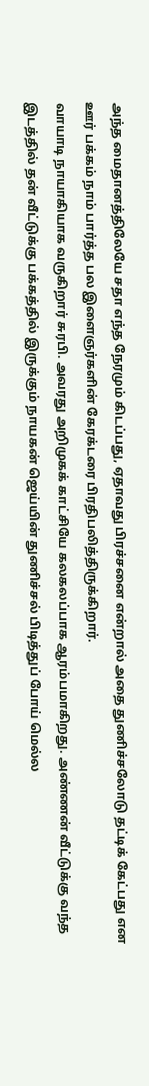அந்த மைதானத்திலேயே சதா எந்த நேரமும் கிடப்பது, ஏதாவது பிரச்சனை என்றால் அதை துணிச்சலோடு தட்டிக் கேட்பது என ஊர் பக்கம் நாம் பார்த்த பல இளைஞர்களின் கேரக்டரை பிரதிபலித்திருக்கிறார்.
வாயாடி நாயாகியாக வருகிறார் சுரபி. அவரது அறிமுகக் காட்சியே கலகலப்பாக ஆரம்பமாகிறது. அண்ணன் வீட்டுக்கு வந்த இடத்தில் தன் வீட்டுக்கு பக்கத்தில் இருக்கும் நாயகன் ஜெய்யின் துணிச்சல் பிடித்துப் போய் மெல்ல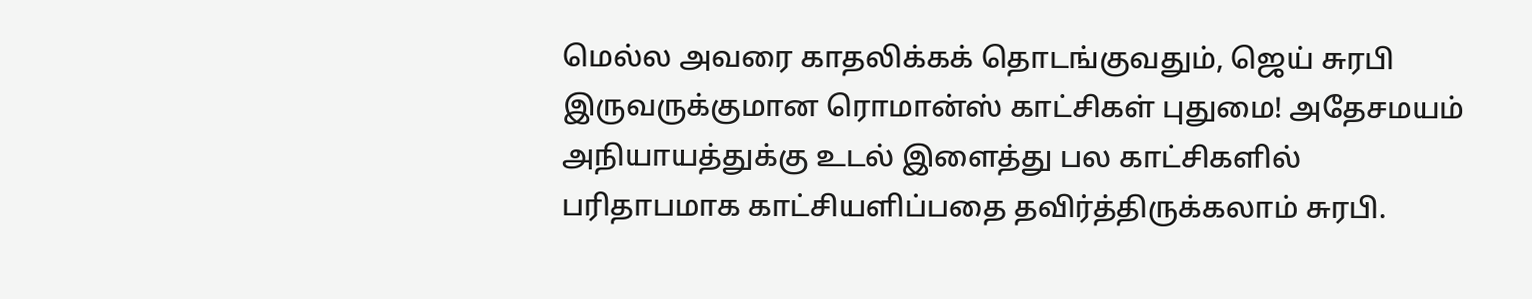மெல்ல அவரை காதலிக்கக் தொடங்குவதும், ஜெய் சுரபி இருவருக்குமான ரொமான்ஸ் காட்சிகள் புதுமை! அதேசமயம் அநியாயத்துக்கு உடல் இளைத்து பல காட்சிகளில் பரிதாபமாக காட்சியளிப்பதை தவிர்த்திருக்கலாம் சுரபி.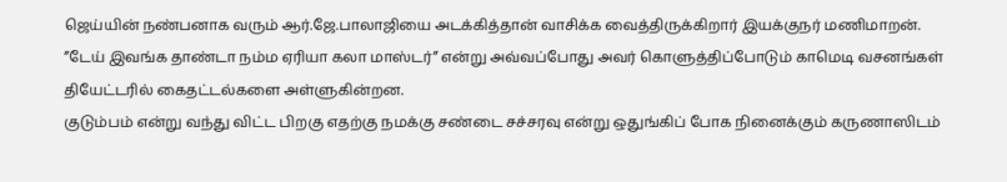ஜெய்யின் நண்பனாக வரும் ஆர்.ஜே.பாலாஜியை அடக்கித்தான் வாசிக்க வைத்திருக்கிறார் இயக்குநர் மணிமாறன். ”டேய் இவங்க தாண்டா நம்ம ஏரியா கலா மாஸ்டர்” என்று அவ்வப்போது அவர் கொளுத்திப்போடும் காமெடி வசனங்கள் தியேட்டரில் கைதட்டல்களை அள்ளுகின்றன.
குடும்பம் என்று வந்து விட்ட பிறகு எதற்கு நமக்கு சண்டை சச்சரவு என்று ஒதுங்கிப் போக நினைக்கும் கருணாஸிடம்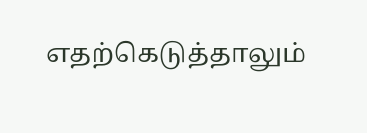எதற்கெடுத்தாலும்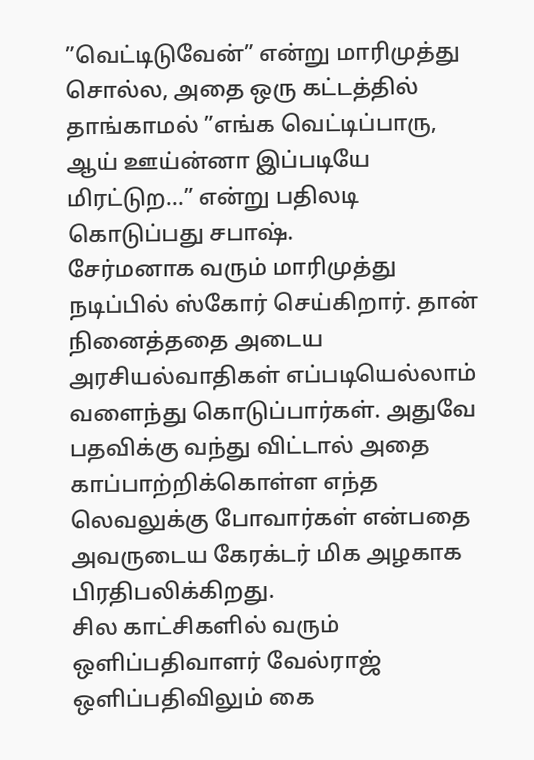”வெட்டிடுவேன்” என்று மாரிமுத்து சொல்ல, அதை ஒரு கட்டத்தில் தாங்காமல் ”எங்க வெட்டிப்பாரு, ஆய் ஊய்ன்னா இப்படியே மிரட்டுற…” என்று பதிலடி கொடுப்பது சபாஷ்.
சேர்மனாக வரும் மாரிமுத்து நடிப்பில் ஸ்கோர் செய்கிறார். தான் நினைத்ததை அடைய அரசியல்வாதிகள் எப்படியெல்லாம் வளைந்து கொடுப்பார்கள். அதுவே பதவிக்கு வந்து விட்டால் அதை காப்பாற்றிக்கொள்ள எந்த லெவலுக்கு போவார்கள் என்பதை அவருடைய கேரக்டர் மிக அழகாக பிரதிபலிக்கிறது.
சில காட்சிகளில் வரும் ஒளிப்பதிவாளர் வேல்ராஜ் ஒளிப்பதிவிலும் கை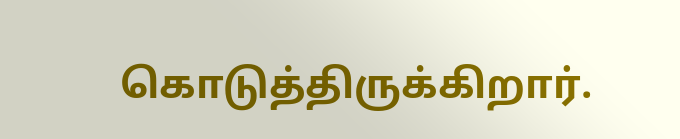கொடுத்திருக்கிறார்.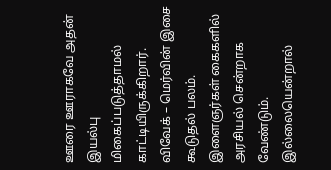ஊரை ஊராகவே அதன் இயல்பு மிகைப்படுத்தாமல் காட்டியிருக்கிறார். விவேக் – மெர்வின் இசை கூடுதல் பலம்.
இளைஞர்கள் கைகளில் அரசியல் சென்றாக வேண்டும். இல்லையென்றால்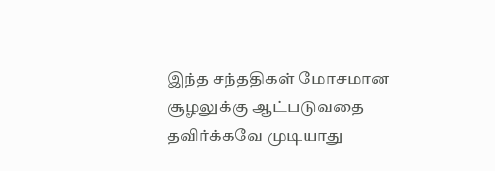இந்த சந்ததிகள் மோசமான சூழலுக்கு ஆட்படுவதை தவிர்க்கவே முடியாது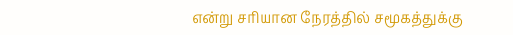என்று சரியான நேரத்தில் சமூகத்துக்கு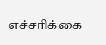எச்சரிக்கை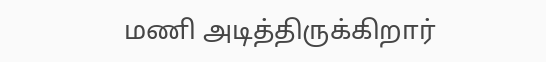மணி அடித்திருக்கிறார்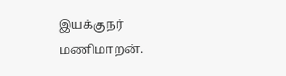இயக்குநர் மணிமாறன்.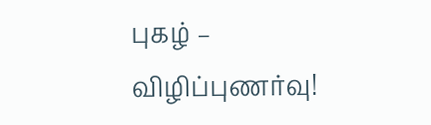புகழ் – விழிப்புணர்வு!